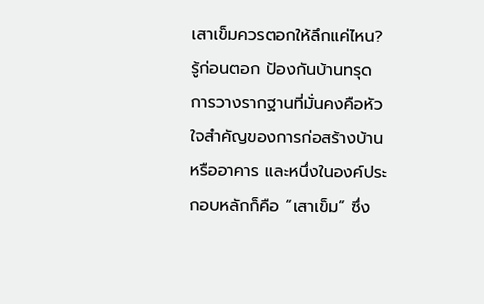เสาเข็มควรตอกให้ลึกแค่ไหน? รู้ก่อนตอก ป้องกันบ้านทรุด
การวางรากฐานที่มั่นคงคือหัวใจสำคัญของการก่อสร้างบ้านหรืออาคาร และหนึ่งในองค์ประกอบหลักก็คือ “เสาเข็ม” ซึ่ง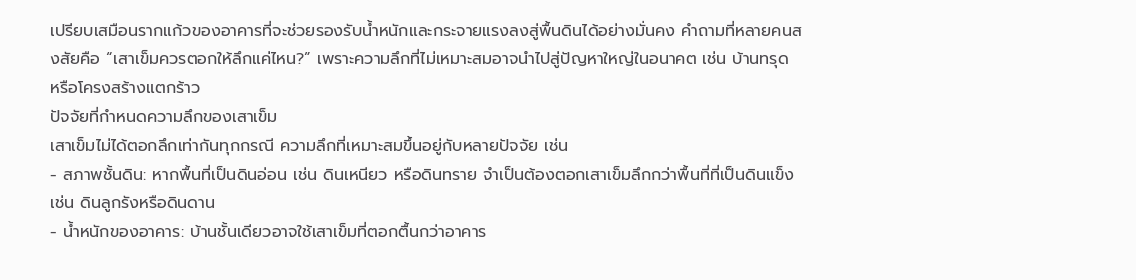เปรียบเสมือนรากแก้วของอาคารที่จะช่วยรองรับน้ำหนักและกระจายแรงลงสู่พื้นดินได้อย่างมั่นคง คำถามที่หลายคนสงสัยคือ “เสาเข็มควรตอกให้ลึกแค่ไหน?” เพราะความลึกที่ไม่เหมาะสมอาจนำไปสู่ปัญหาใหญ่ในอนาคต เช่น บ้านทรุด หรือโครงสร้างแตกร้าว
ปัจจัยที่กำหนดความลึกของเสาเข็ม
เสาเข็มไม่ได้ตอกลึกเท่ากันทุกกรณี ความลึกที่เหมาะสมขึ้นอยู่กับหลายปัจจัย เช่น
- สภาพชั้นดิน: หากพื้นที่เป็นดินอ่อน เช่น ดินเหนียว หรือดินทราย จำเป็นต้องตอกเสาเข็มลึกกว่าพื้นที่ที่เป็นดินแข็ง เช่น ดินลูกรังหรือดินดาน
- น้ำหนักของอาคาร: บ้านชั้นเดียวอาจใช้เสาเข็มที่ตอกตื้นกว่าอาคาร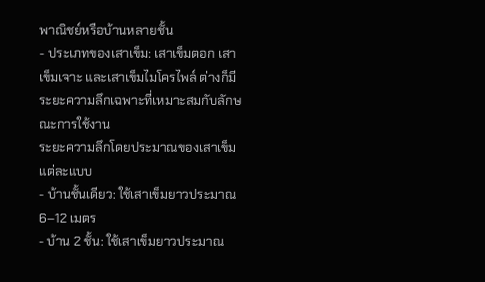พาณิชย์หรือบ้านหลายชั้น
- ประเภทของเสาเข็ม: เสาเข็มตอก เสาเข็มเจาะ และเสาเข็มไมโครไพล์ ต่างก็มีระยะความลึกเฉพาะที่เหมาะสมกับลักษณะการใช้งาน
ระยะความลึกโดยประมาณของเสาเข็มแต่ละแบบ
- บ้านชั้นเดียว: ใช้เสาเข็มยาวประมาณ 6–12 เมตร
- บ้าน 2 ชั้น: ใช้เสาเข็มยาวประมาณ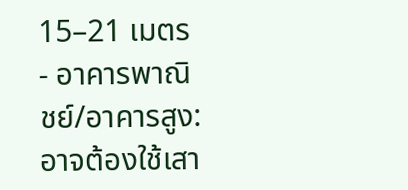15–21 เมตร
- อาคารพาณิชย์/อาคารสูง: อาจต้องใช้เสา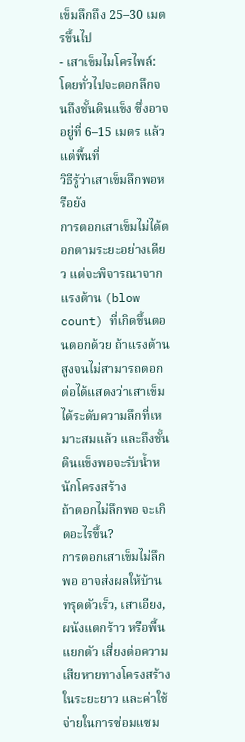เข็มลึกถึง 25–30 เมตรขึ้นไป
- เสาเข็มไมโครไพล์: โดยทั่วไปจะตอกลึกจนถึงชั้นดินแข็ง ซึ่งอาจอยู่ที่ 6–15 เมตร แล้วแต่พื้นที่
วิธีรู้ว่าเสาเข็มลึกพอหรือยัง
การตอกเสาเข็มไม่ได้ตอกตามระยะอย่างเดียว แต่จะพิจารณาจากแรงต้าน (blow count) ที่เกิดขึ้นตอนตอกด้วย ถ้าแรงต้านสูงจนไม่สามารถตอกต่อได้แสดงว่าเสาเข็มได้ระดับความลึกที่เหมาะสมแล้ว และถึงชั้นดินแข็งพอจะรับน้ำหนักโครงสร้าง
ถ้าตอกไม่ลึกพอ จะเกิดอะไรขึ้น?
การตอกเสาเข็มไม่ลึกพอ อาจส่งผลให้บ้าน ทรุดตัวเร็ว, เสาเอียง, ผนังแตกร้าว หรือพื้นแยกตัว เสี่ยงต่อความเสียหายทางโครงสร้างในระยะยาว และค่าใช้จ่ายในการซ่อมแซม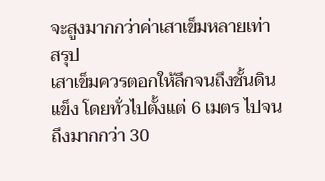จะสูงมากกว่าค่าเสาเข็มหลายเท่า
สรุป
เสาเข็มควรตอกให้ลึกจนถึงชั้นดินแข็ง โดยทั่วไปตั้งแต่ 6 เมตร ไปจนถึงมากกว่า 30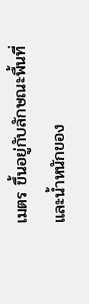เมตร ขึ้นอยู่กับลักษณะพื้นที่และน้ำหนักของ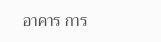อาคาร การ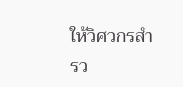ให้วิศวกรสำรว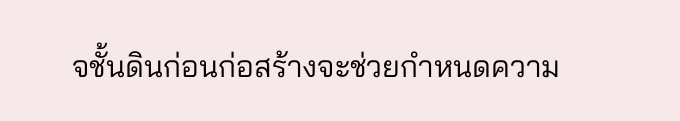จชั้นดินก่อนก่อสร้างจะช่วยกำหนดความ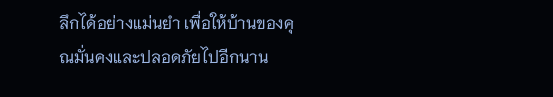ลึกได้อย่างแม่นยำ เพื่อให้บ้านของคุณมั่นคงและปลอดภัยไปอีกนาน